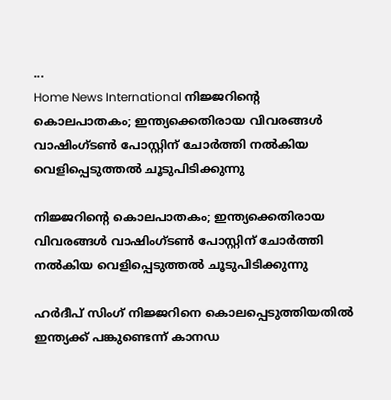...
Home News International നിജ്ജറിൻ്റെ കൊലപാതകം; ഇന്ത്യക്കെതിരായ വിവരങ്ങള്‍ വാഷിംഗ്‌ടൺ പോസ്റ്റിന് ചോര്‍ത്തി നല്‍കിയ വെളിപ്പെടുത്തൽ ചൂടുപിടിക്കുന്നു

നിജ്ജറിൻ്റെ കൊലപാതകം; ഇന്ത്യക്കെതിരായ വിവരങ്ങള്‍ വാഷിംഗ്‌ടൺ പോസ്റ്റിന് ചോര്‍ത്തി നല്‍കിയ വെളിപ്പെടുത്തൽ ചൂടുപിടിക്കുന്നു

ഹര്‍ദീപ് സിംഗ് നിജ്ജറിനെ കൊലപ്പെടുത്തിയതില്‍ ഇന്ത്യക്ക് പങ്കുണ്ടെന്ന് കാനഡ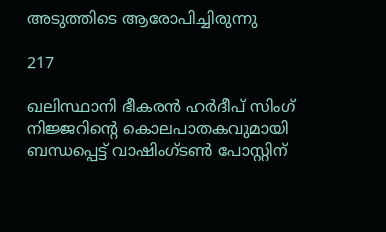അടുത്തിടെ ആരോപിച്ചിരുന്നു

217

ഖലിസ്ഥാനി ഭീകരന്‍ ഹര്‍ദീപ് സിംഗ് നിജ്ജറിൻ്റെ കൊലപാതകവുമായി ബന്ധപ്പെട്ട് വാഷിംഗ്‌ടൺ പോസ്റ്റിന്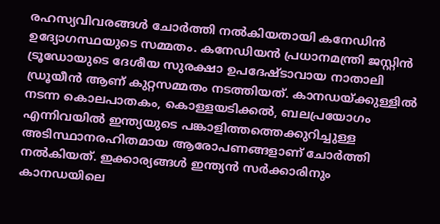രഹസ്യവിവരങ്ങള്‍ ചോര്‍ത്തി നല്‍കിയതായി കനേഡിന്‍ ഉദ്യോഗസ്ഥയുടെ സമ്മതം. കനേഡിയന്‍ പ്രധാനമന്ത്രി ജസ്റ്റിന്‍ ട്രൂഡോയുടെ ദേശീയ സുരക്ഷാ ഉപദേഷ്ടാവായ നാതാലി ഡ്രൂയീന്‍ ആണ് കുറ്റസമ്മതം നടത്തിയത്. കാനഡയ്ക്കുള്ളില്‍ നടന്ന കൊലപാതകം, കൊള്ളയടിക്കല്‍, ബലപ്രയോഗം എന്നിവയില്‍ ഇന്ത്യയുടെ പങ്കാളിത്തത്തെക്കുറിച്ചുള്ള അടിസ്ഥാനരഹിതമായ ആരോപണങ്ങളാണ് ചോര്‍ത്തി നല്‍കിയത്. ഇക്കാര്യങ്ങള്‍ ഇന്ത്യന്‍ സര്‍ക്കാരിനും കാനഡയിലെ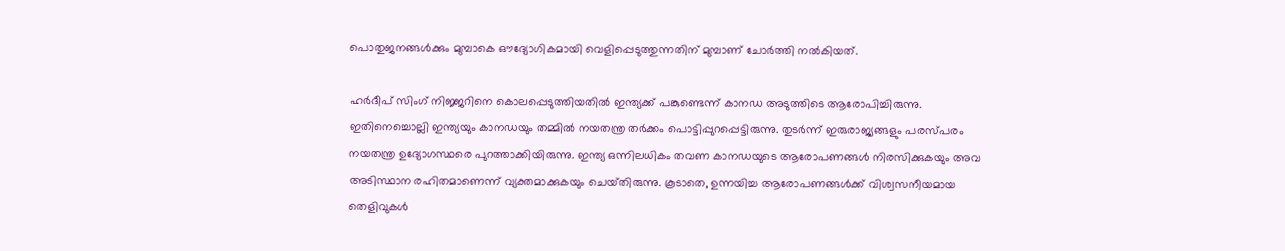പൊതുജനങ്ങള്‍ക്കും മുമ്പാകെ ഔദ്യോഗികമായി വെളിപ്പെടുത്തുന്നതിന് മുമ്പാണ് ചോര്‍ത്തി നല്‍കിയത്.

ഹര്‍ദീപ് സിംഗ് നിജ്ജറിനെ കൊലപ്പെടുത്തിയതില്‍ ഇന്ത്യക്ക് പങ്കുണ്ടെന്ന് കാനഡ അടുത്തിടെ ആരോപിച്ചിരുന്നു. ഇതിനെച്ചൊല്ലി ഇന്ത്യയും കാനഡയും തമ്മില്‍ നയതന്ത്ര തര്‍ക്കം പൊട്ടിപ്പുറപ്പെട്ടിരുന്നു. തുടര്‍ന്ന് ഇരുരാജ്യങ്ങളും പരസ്‌പരം നയതന്ത്ര ഉദ്യോഗസ്ഥരെ പുറത്താക്കിയിരുന്നു. ഇന്ത്യ ഒന്നിലധികം തവണ കാനഡയുടെ ആരോപണങ്ങള്‍ നിരസിക്കുകയും അവ അടിസ്ഥാന രഹിതമാണെന്ന് വ്യക്തമാക്കുകയും ചെയ്‌തിരുന്നു. കൂടാതെ, ഉന്നയിച്ച ആരോപണങ്ങള്‍ക്ക് വിശ്വസനീയമായ തെളിവുകള്‍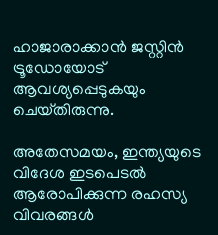ഹാജാരാക്കാന്‍ ജസ്റ്റിന്‍ ട്രൂഡോയോട് ആവശ്യപ്പെടുകയും ചെയ്‌തിരുന്നു.

അതേസമയം, ഇന്ത്യയുടെ വിദേശ ഇടപെടല്‍ ആരോപിക്കുന്ന രഹസ്യ വിവരങ്ങള്‍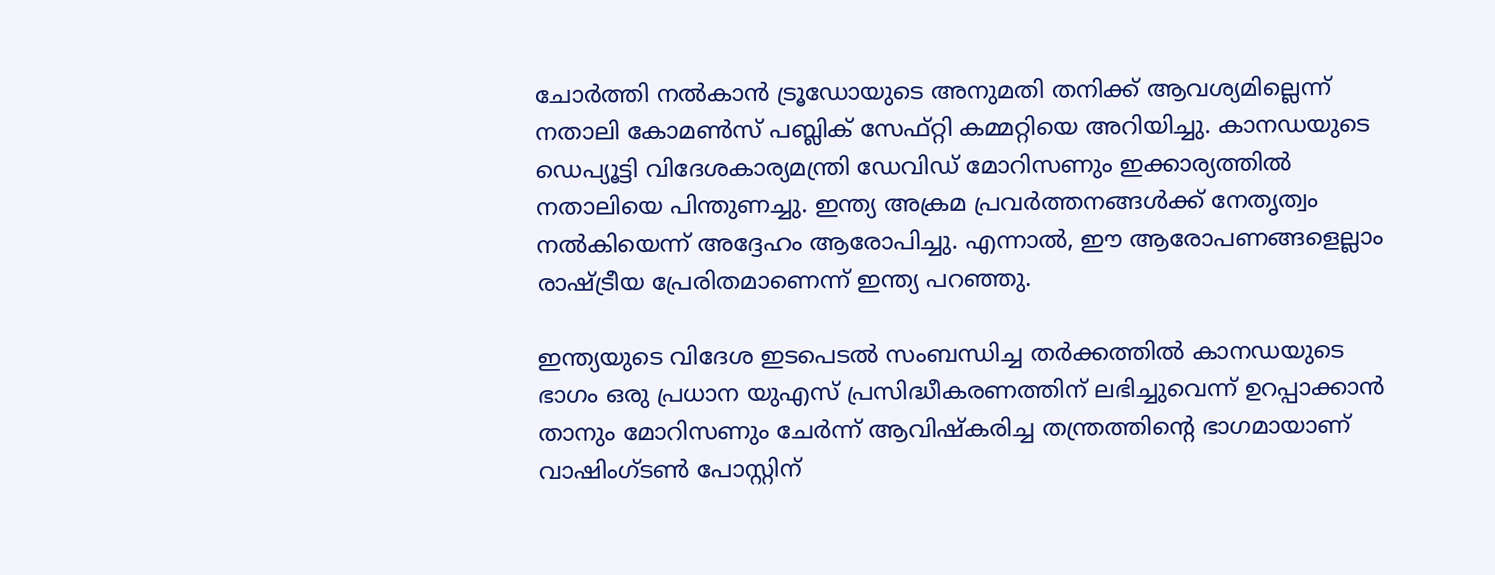ചോര്‍ത്തി നല്‍കാന്‍ ട്രൂഡോയുടെ അനുമതി തനിക്ക് ആവശ്യമില്ലെന്ന് നതാലി കോമണ്‍സ് പബ്ലിക് സേഫ്റ്റി കമ്മറ്റിയെ അറിയിച്ചു. കാനഡയുടെ ഡെപ്യൂട്ടി വിദേശകാര്യമന്ത്രി ഡേവിഡ് മോറിസണും ഇക്കാര്യത്തില്‍ നതാലിയെ പിന്തുണച്ചു. ഇന്ത്യ അക്രമ പ്രവര്‍ത്തനങ്ങള്‍ക്ക് നേതൃത്വം നല്‍കിയെന്ന് അദ്ദേഹം ആരോപിച്ചു. എന്നാല്‍, ഈ ആരോപണങ്ങളെല്ലാം രാഷ്ട്രീയ പ്രേരിതമാണെന്ന് ഇന്ത്യ പറഞ്ഞു.

ഇന്ത്യയുടെ വിദേശ ഇടപെടല്‍ സംബന്ധിച്ച തര്‍ക്കത്തില്‍ കാനഡയുടെ ഭാഗം ഒരു പ്രധാന യുഎസ് പ്രസിദ്ധീകരണത്തിന് ലഭിച്ചുവെന്ന് ഉറപ്പാക്കാന്‍ താനും മോറിസണും ചേര്‍ന്ന് ആവിഷ്‌കരിച്ച തന്ത്രത്തിൻ്റെ ഭാഗമായാണ് വാഷിംഗ്‌ടൺ പോസ്റ്റിന്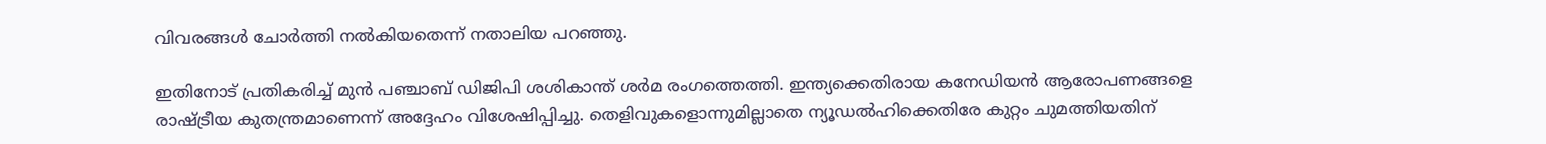വിവരങ്ങള്‍ ചോര്‍ത്തി നല്‍കിയതെന്ന് നതാലിയ പറഞ്ഞു.

ഇതിനോട് പ്രതികരിച്ച് മുന്‍ പഞ്ചാബ് ഡിജിപി ശശികാന്ത് ശര്‍മ രംഗത്തെത്തി. ഇന്ത്യക്കെതിരായ കനേഡിയന്‍ ആരോപണങ്ങളെ രാഷ്ട്രീയ കുതന്ത്രമാണെന്ന് അദ്ദേഹം വിശേഷിപ്പിച്ചു. തെളിവുകളൊന്നുമില്ലാതെ ന്യൂഡല്‍ഹിക്കെതിരേ കുറ്റം ചുമത്തിയതിന്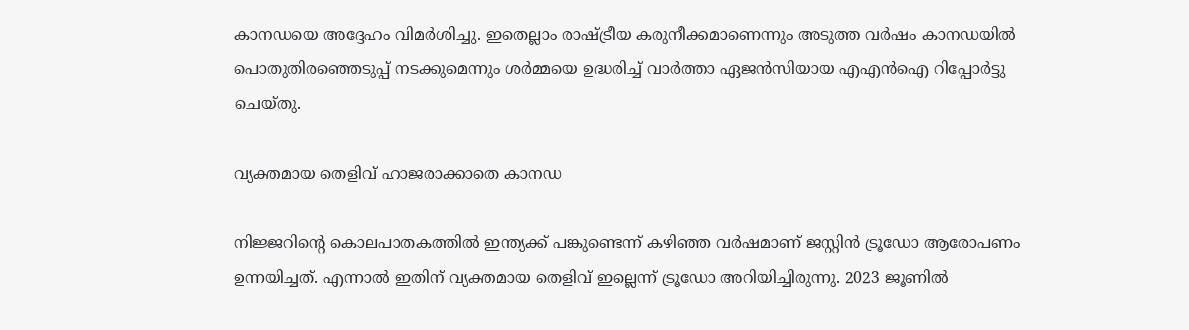കാനഡയെ അദ്ദേഹം വിമര്‍ശിച്ചു. ഇതെല്ലാം രാഷ്ട്രീയ കരുനീക്കമാണെന്നും അടുത്ത വര്‍ഷം കാനഡയില്‍ പൊതുതിരഞ്ഞെടുപ്പ് നടക്കുമെന്നും ശര്‍മ്മയെ ഉദ്ധരിച്ച് വാര്‍ത്താ ഏജന്‍സിയായ എഎന്‍ഐ റിപ്പോര്‍ട്ടു ചെയ്‌തു.

വ്യക്തമായ തെളിവ് ഹാജരാക്കാതെ കാനഡ

നിജ്ജറിൻ്റെ കൊലപാതകത്തില്‍ ഇന്ത്യക്ക് പങ്കുണ്ടെന്ന് കഴിഞ്ഞ വര്‍ഷമാണ് ജസ്റ്റിന്‍ ട്രൂഡോ ആരോപണം ഉന്നയിച്ചത്. എന്നാല്‍ ഇതിന് വ്യക്തമായ തെളിവ് ഇല്ലെന്ന് ട്രൂഡോ അറിയിച്ചിരുന്നു. 2023 ജൂണില്‍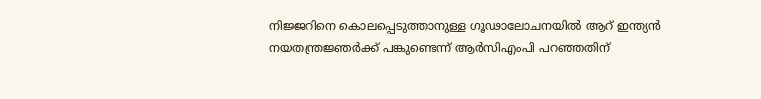നിജ്ജറിനെ കൊലപ്പെടുത്താനുള്ള ഗൂഢാലോചനയില്‍ ആറ് ഇന്ത്യന്‍ നയതന്ത്രജ്ഞര്‍ക്ക് പങ്കുണ്ടെന്ന് ആര്‍സിഎംപി പറഞ്ഞതിന്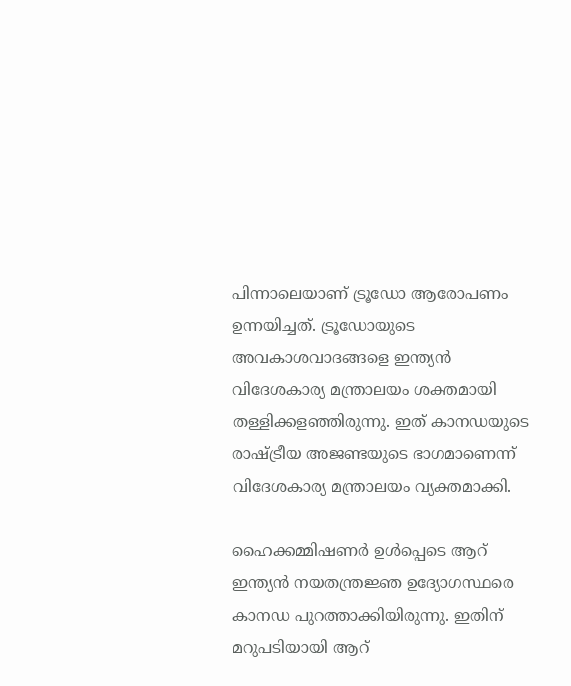പിന്നാലെയാണ് ട്രൂഡോ ആരോപണം ഉന്നയിച്ചത്. ട്രൂഡോയുടെ അവകാശവാദങ്ങളെ ഇന്ത്യന്‍ വിദേശകാര്യ മന്ത്രാലയം ശക്തമായി തള്ളിക്കളഞ്ഞിരുന്നു. ഇത് കാനഡയുടെ രാഷ്ട്രീയ അജണ്ടയുടെ ഭാഗമാണെന്ന് വിദേശകാര്യ മന്ത്രാലയം വ്യക്തമാക്കി.

ഹൈക്കമ്മിഷണര്‍ ഉള്‍പ്പെടെ ആറ് ഇന്ത്യന്‍ നയതന്ത്രജ്ഞ ഉദ്യോഗസ്ഥരെ കാനഡ പുറത്താക്കിയിരുന്നു. ഇതിന് മറുപടിയായി ആറ്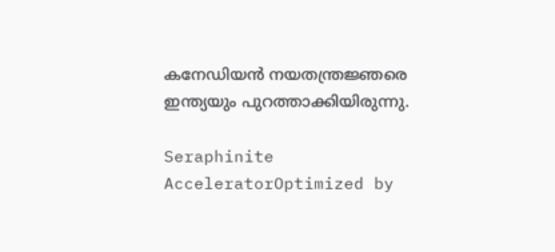കനേഡിയന്‍ നയതന്ത്രജ്ഞരെ ഇന്ത്യയും പുറത്താക്കിയിരുന്നു.

Seraphinite AcceleratorOptimized by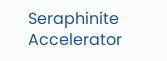Seraphinite Accelerator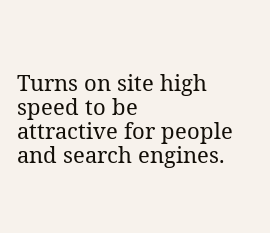Turns on site high speed to be attractive for people and search engines.